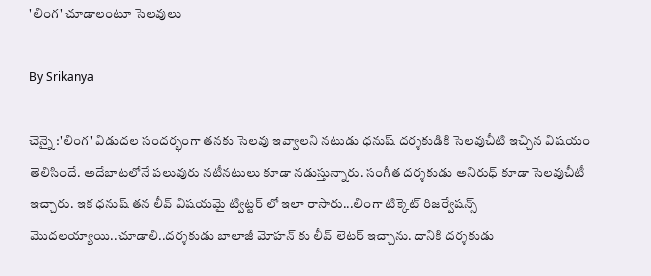'లింగ' చూడాలంటూ సెలవులు

By Srikanya

చెన్నై :'లింగ' విడుదల సందర్భంగా తనకు సెలవు ఇవ్వాలని నటుడు ధనుష్‌ దర్శకుడికి సెలవుచీటి ఇచ్చిన విషయం తెలిసిందే. అదేబాటలోనే పలువురు నటీనటులు కూడా నడుస్తున్నారు. సంగీత దర్శకుడు అనిరుధ్‌ కూడా సెలవుచీటీ ఇచ్చారు. ఇక ధనుష్ తన లీవ్ విషయమై ట్విట్టర్ లో ఇలా రాసారు...లింగా టిక్కెట్ రిజర్వేషన్స్ మొదలయ్యాయి..చూడాలి..దర్శకుడు బాలాజీ మోహన్ కు లీవ్ లెటర్ ఇచ్చాను. దానికి దర్శకుడు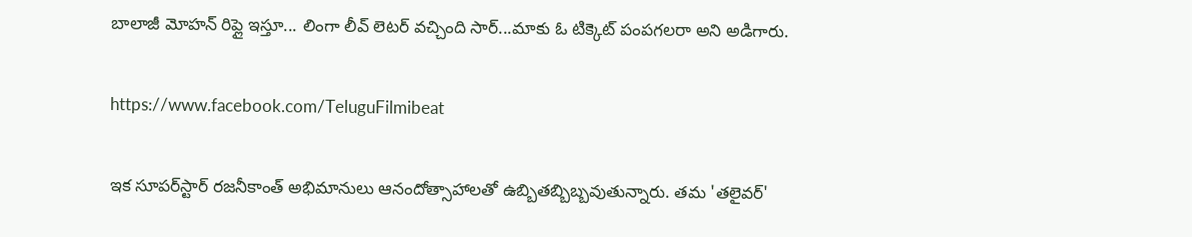బాలాజీ మోహన్ రిప్లై ఇస్తూ... లింగా లీవ్ లెటర్ వచ్చింది సార్...మాకు ఓ టిక్కెట్ పంపగలరా అని అడిగారు.

https://www.facebook.com/TeluguFilmibeat

ఇక సూపర్‌స్టార్‌ రజనీకాంత్‌ అభిమానులు ఆనందోత్సాహాలతో ఉబ్బితబ్బిబ్బవుతున్నారు. తమ 'తలైవర్‌'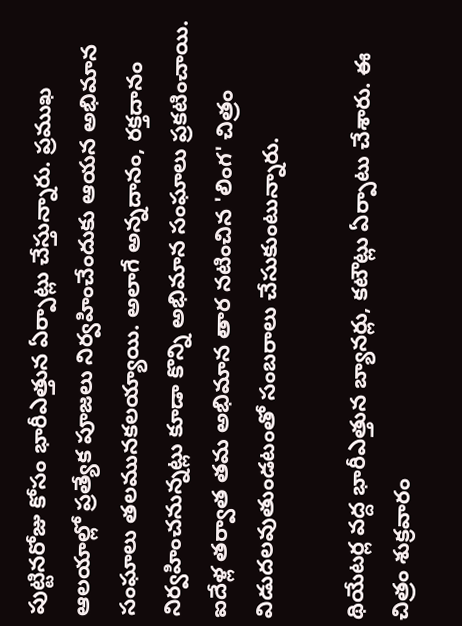పుట్టినరోజు కోసం భారీఎత్తున ఏర్పాట్లు చేస్తున్నారు. ప్రముఖ ఆలయాల్లో ప్రత్యేక పూజలు నిర్వహించేందుకు ఆయన అభిమాన సంఘాలు తలమునకలయ్యాయి. అలాగే అన్నదానం, రక్తదానం నిర్వహించనున్నట్లు కూడా కొన్ని అభిమాన సంఘాలు ప్రకటించాయి. ఐదేళ్ల తర్వాత తమ అభిమాన తార నటించిన 'లింగ' చిత్రం విడుదలవుతుండటంతో సంబరాలు చేసుకుంటున్నారు.

థియేటర్ల వద్ద భారీఎత్తున బ్యానర్లు, కటౌట్లు ఏర్పాటు చేశారు. ఈ చిత్రం శుక్రవారం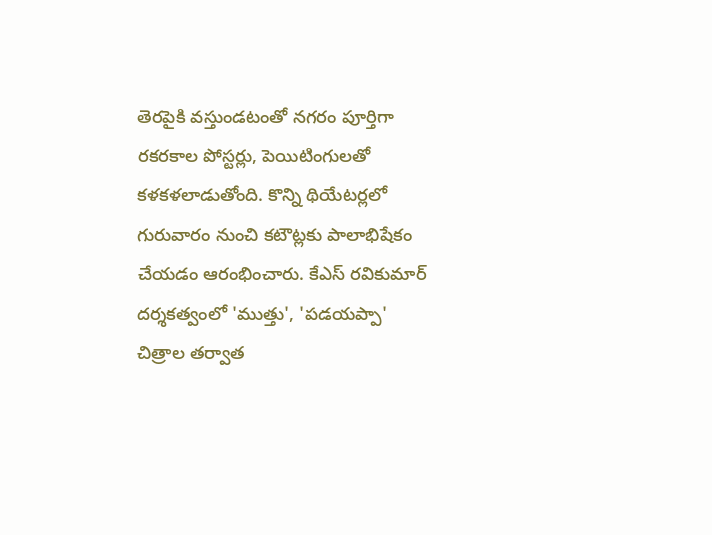తెరపైకి వస్తుండటంతో నగరం పూర్తిగా రకరకాల పోస్టర్లు, పెయిటింగులతో కళకళలాడుతోంది. కొన్ని థియేటర్లలో గురువారం నుంచి కటౌట్లకు పాలాభిషేకం చేయడం ఆరంభించారు. కేఎస్‌ రవికుమార్‌ దర్శకత్వంలో 'ముత్తు', 'పడయప్పా' చిత్రాల తర్వాత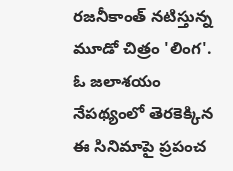రజనీకాంత్‌ నటిస్తున్న మూడో చిత్రం 'లింగ'. ఓ జలాశయం నేపథ్యంలో తెరకెక్కిన ఈ సినిమాపై ప్రపంచ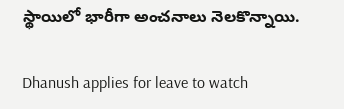స్థాయిలో భారీగా అంచనాలు నెలకొన్నాయి.

Dhanush applies for leave to watch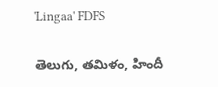'Lingaa' FDFS

తెలుగు, తమిళం, హిందీ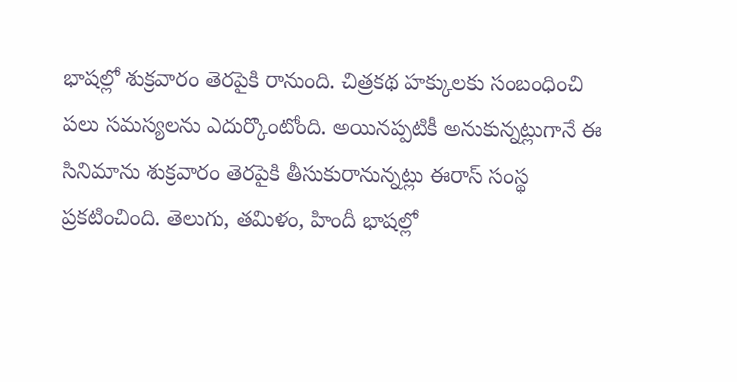భాషల్లో శుక్రవారం తెరపైకి రానుంది. చిత్రకథ హక్కులకు సంబంధించి పలు సమస్యలను ఎదుర్కొంటోంది. అయినప్పటికీ అనుకున్నట్లుగానే ఈ సినిమాను శుక్రవారం తెరపైకి తీసుకురానున్నట్లు ఈరాస్‌ సంస్థ ప్రకటించింది. తెలుగు, తమిళం, హిందీ భాషల్లో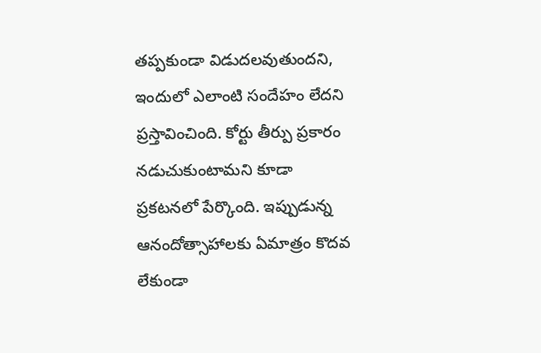తప్పకుండా విడుదలవుతుందని, ఇందులో ఎలాంటి సందేహం లేదని ప్రస్తావించింది. కోర్టు తీర్పు ప్రకారం నడుచుకుంటామని కూడా ప్రకటనలో పేర్కొంది. ఇప్పుడున్న ఆనందోత్సాహాలకు ఏమాత్రం కొదవ లేకుండా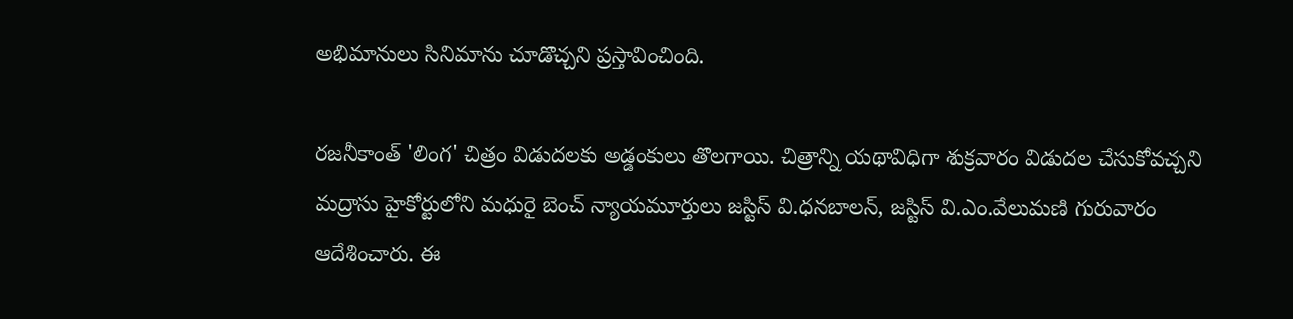అభిమానులు సినిమాను చూడొచ్చని ప్రస్తావించింది.

రజనీకాంత్‌ 'లింగ' చిత్రం విడుదలకు అడ్డంకులు తొలగాయి. చిత్రాన్ని యథావిధిగా శుక్రవారం విడుదల చేసుకోవచ్చని మద్రాసు హైకోర్టులోని మధురై బెంచ్‌ న్యాయమూర్తులు జస్టిస్‌ వి.ధనబాలన్‌, జస్టిస్‌ వి.ఎం.వేలుమణి గురువారం ఆదేశించారు. ఈ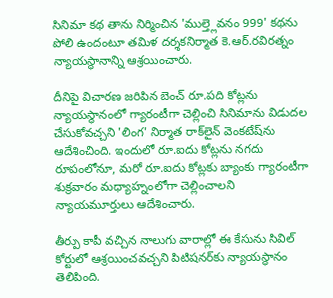సినిమా కథ తాను నిర్మించిన 'ముల్త్లెవనం 999' కథను పోలి ఉందంటూ తమిళ దర్శకనిర్మాత కె.ఆర్‌.రవిరత్నం న్యాయస్థానాన్ని ఆశ్రయించారు.

దీనిపై విచారణ జరిపిన బెంచ్‌ రూ.పది కోట్లను న్యాయస్థానంలో గ్యారంటీగా చెల్లించి సినిమాను విడుదల చేసుకోవచ్చని 'లింగ' నిర్మాత రాక్‌లైన్‌ వెంకటేష్‌ను ఆదేశించింది. ఇందులో రూ.ఐదు కోట్లను నగదు రూపంలోనూ, మరో రూ.ఐదు కోట్లకు బ్యాంకు గ్యారంటీగా శుక్రవారం మధ్యాహ్నంలోగా చెల్లించాలని న్యాయమూర్తులు ఆదేశించారు.

తీర్పు కాపీ వచ్చిన నాలుగు వారాల్లో ఈ కేసును సివిల్‌ కోర్టులో ఆశ్రయించవచ్చని పిటిషనర్‌కు న్యాయస్థానం తెలిపింది.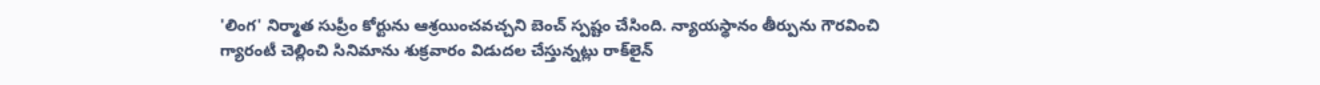'లింగ' నిర్మాత సుప్రీం కోర్టును ఆశ్రయించవచ్చని బెంచ్‌ స్పష్టం చేసింది. న్యాయస్థానం తీర్పును గౌరవించి గ్యారంటీ చెల్లించి సినిమాను శుక్రవారం విడుదల చేస్తున్నట్లు రాక్‌లైన్‌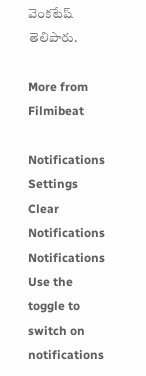వెంకటేష్‌ తెలిపారు.

More from Filmibeat

Notifications
Settings
Clear Notifications
Notifications
Use the toggle to switch on notifications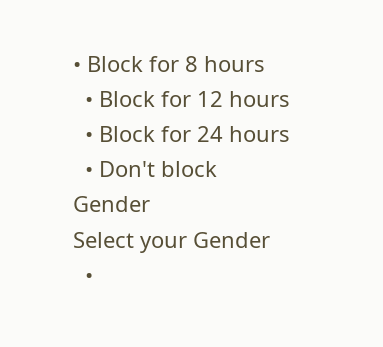• Block for 8 hours
  • Block for 12 hours
  • Block for 24 hours
  • Don't block
Gender
Select your Gender
  •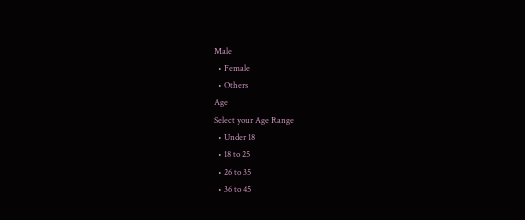Male
  • Female
  • Others
Age
Select your Age Range
  • Under 18
  • 18 to 25
  • 26 to 35
  • 36 to 45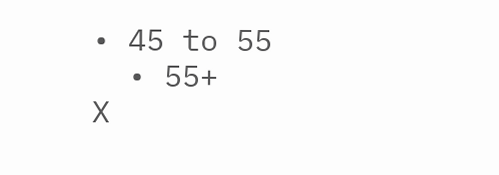• 45 to 55
  • 55+
X